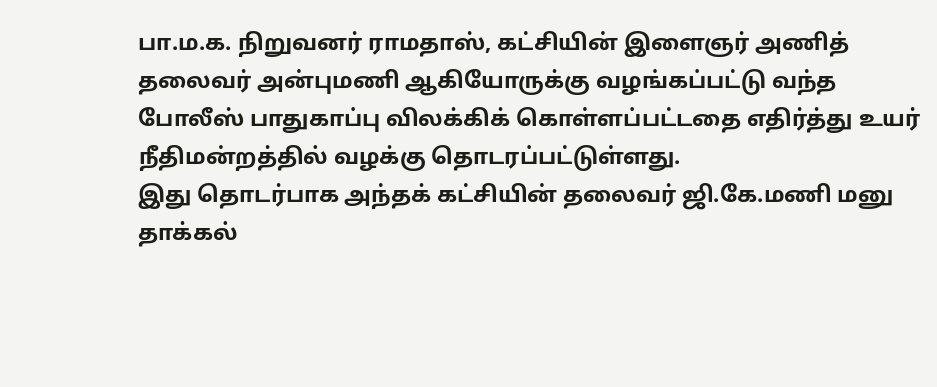பா.ம.க. நிறுவனர் ராமதாஸ், கட்சியின் இளைஞர் அணித் தலைவர் அன்புமணி ஆகியோருக்கு வழங்கப்பட்டு வந்த போலீஸ் பாதுகாப்பு விலக்கிக் கொள்ளப்பட்டதை எதிர்த்து உயர் நீதிமன்றத்தில் வழக்கு தொடரப்பட்டுள்ளது.
இது தொடர்பாக அந்தக் கட்சியின் தலைவர் ஜி.கே.மணி மனு தாக்கல்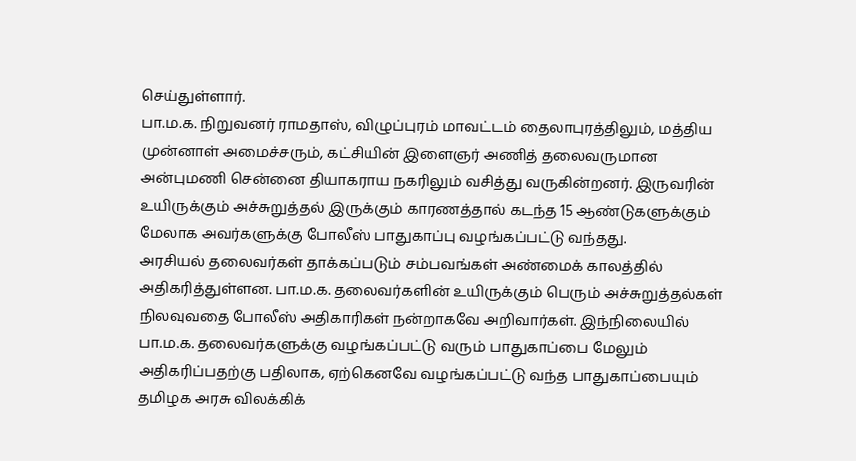செய்துள்ளார்.
பா.ம.க. நிறுவனர் ராமதாஸ், விழுப்புரம் மாவட்டம் தைலாபுரத்திலும், மத்திய முன்னாள் அமைச்சரும், கட்சியின் இளைஞர் அணித் தலைவருமான அன்புமணி சென்னை தியாகராய நகரிலும் வசித்து வருகின்றனர். இருவரின் உயிருக்கும் அச்சுறுத்தல் இருக்கும் காரணத்தால் கடந்த 15 ஆண்டுகளுக்கும் மேலாக அவர்களுக்கு போலீஸ் பாதுகாப்பு வழங்கப்பட்டு வந்தது.
அரசியல் தலைவர்கள் தாக்கப்படும் சம்பவங்கள் அண்மைக் காலத்தில் அதிகரித்துள்ளன. பா.ம.க. தலைவர்களின் உயிருக்கும் பெரும் அச்சுறுத்தல்கள் நிலவுவதை போலீஸ் அதிகாரிகள் நன்றாகவே அறிவார்கள். இந்நிலையில் பா.ம.க. தலைவர்களுக்கு வழங்கப்பட்டு வரும் பாதுகாப்பை மேலும் அதிகரிப்பதற்கு பதிலாக, ஏற்கெனவே வழங்கப்பட்டு வந்த பாதுகாப்பையும் தமிழக அரசு விலக்கிக்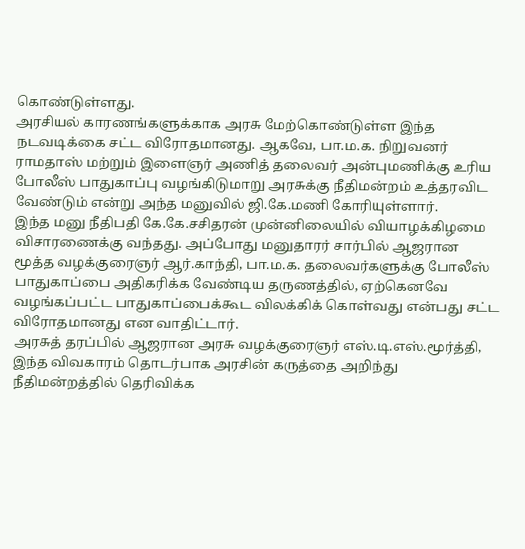கொண்டுள்ளது.
அரசியல் காரணங்களுக்காக அரசு மேற்கொண்டுள்ள இந்த நடவடிக்கை சட்ட விரோதமானது. ஆகவே, பா.ம.க. நிறுவனர் ராமதாஸ் மற்றும் இளைஞர் அணித் தலைவர் அன்புமணிக்கு உரிய போலீஸ் பாதுகாப்பு வழங்கிடுமாறு அரசுக்கு நீதிமன்றம் உத்தரவிட வேண்டும் என்று அந்த மனுவில் ஜி.கே.மணி கோரியுள்ளார்.
இந்த மனு நீதிபதி கே.கே.சசிதரன் முன்னிலையில் வியாழக்கிழமை விசாரணைக்கு வந்தது. அப்போது மனுதாரர் சார்பில் ஆஜரான மூத்த வழக்குரைஞர் ஆர்.காந்தி, பா.ம.க. தலைவர்களுக்கு போலீஸ் பாதுகாப்பை அதிகரிக்க வேண்டிய தருணத்தில், ஏற்கெனவே வழங்கப்பட்ட பாதுகாப்பைக்கூட விலக்கிக் கொள்வது என்பது சட்ட விரோதமானது என வாதிட்டார்.
அரசுத் தரப்பில் ஆஜரான அரசு வழக்குரைஞர் எஸ்.டி.எஸ்.மூர்த்தி, இந்த விவகாரம் தொடர்பாக அரசின் கருத்தை அறிந்து நீதிமன்றத்தில் தெரிவிக்க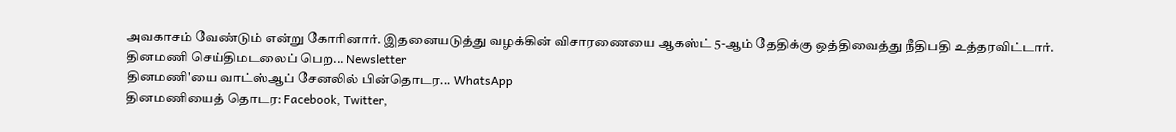அவகாசம் வேண்டும் என்று கோரினார். இதனையடுத்து வழக்கின் விசாரணையை ஆகஸ்ட் 5-ஆம் தேதிக்கு ஒத்திவைத்து நீதிபதி உத்தரவிட்டார்.
தினமணி செய்திமடலைப் பெற... Newsletter
தினமணி'யை வாட்ஸ்ஆப் சேனலில் பின்தொடர... WhatsApp
தினமணியைத் தொடர: Facebook, Twitter,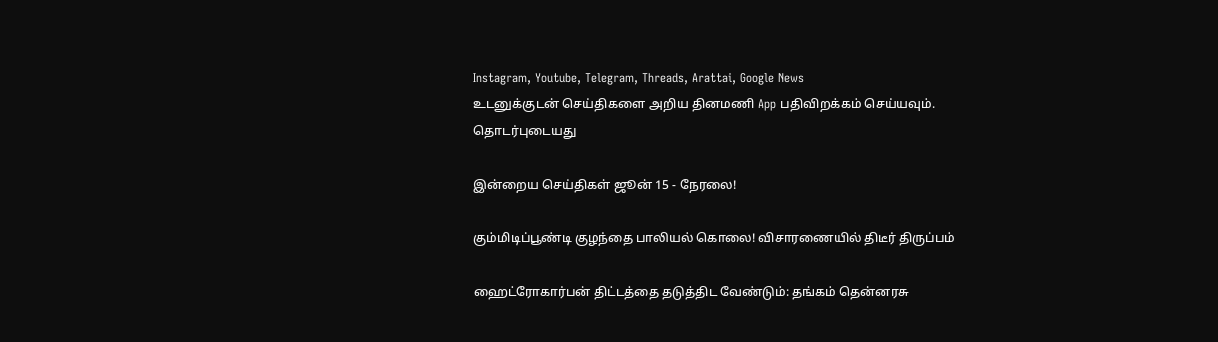Instagram, Youtube, Telegram, Threads, Arattai, Google News
உடனுக்குடன் செய்திகளை அறிய தினமணி App பதிவிறக்கம் செய்யவும்.
தொடர்புடையது

இன்றைய செய்திகள் ஜூன் 15 - நேரலை!

கும்மிடிப்பூண்டி குழந்தை பாலியல் கொலை! விசாரணையில் திடீர் திருப்பம்

ஹைட்ரோகார்பன் திட்டத்தை தடுத்திட வேண்டும்: தங்கம் தென்னரசு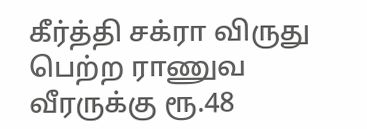கீர்த்தி சக்ரா விருது பெற்ற ராணுவ வீரருக்கு ரூ.48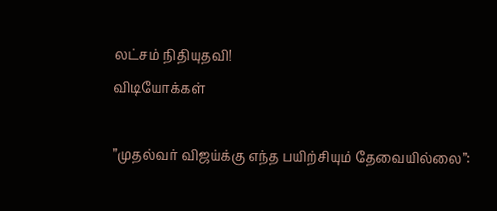லட்சம் நிதியுதவி!
விடியோக்கள்

”முதல்வர் விஜய்க்கு எந்த பயிற்சியும் தேவையில்லை”: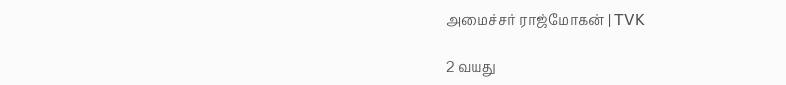அமைச்சர் ராஜ்மோகன் | TVK

2 வயது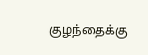குழந்தைக்கு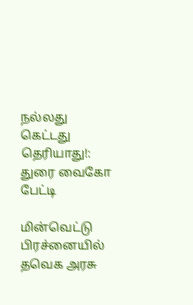நல்லது கெட்டது தெரியாது!: துரை வைகோ பேட்டி

மின்வெட்டு பிரச்னையில் தவெக அரசு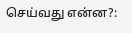செய்வது என்ன?: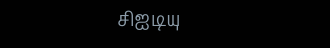சிஐடியு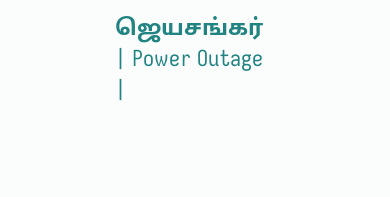ஜெயசங்கர் | Power Outage |